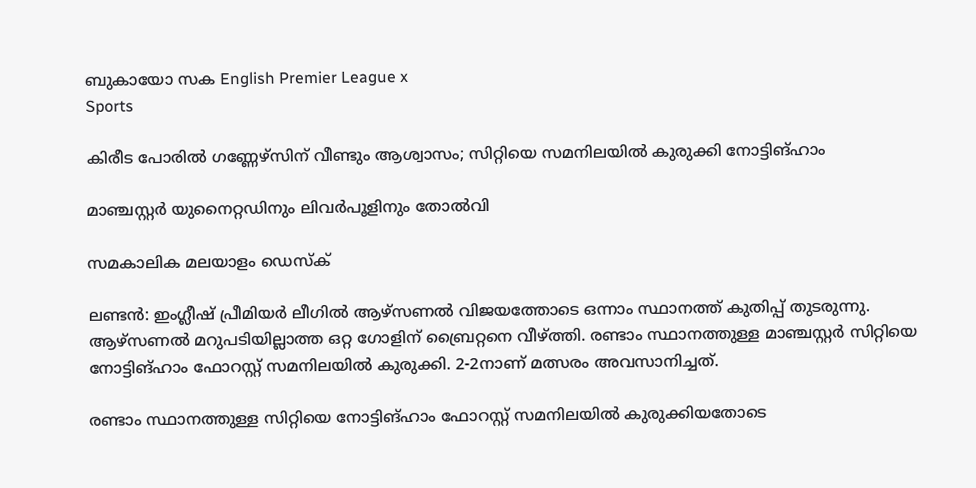ബുകായോ സക English Premier League x
Sports

കിരീട പോരില്‍ ഗണ്ണേഴ്‌സിന് വീണ്ടും ആശ്വാസം; സിറ്റിയെ സമനിലയില്‍ കുരുക്കി നോട്ടിങ്ഹാം

മാഞ്ചസ്റ്റര്‍ യുനൈറ്റഡിനും ലിവര്‍പൂളിനും തോല്‍വി

സമകാലിക മലയാളം ഡെസ്ക്

ലണ്ടന്‍: ഇംഗ്ലീഷ് പ്രീമിയര്‍ ലീഗില്‍ ആഴ്‌സണല്‍ വിജയത്തോടെ ഒന്നാം സ്ഥാനത്ത് കുതിപ്പ് തുടരുന്നു. ആഴ്‌സണല്‍ മറുപടിയില്ലാത്ത ഒറ്റ ഗോളിന് ബ്രൈറ്റനെ വീഴ്ത്തി. രണ്ടാം സ്ഥാനത്തുള്ള മാഞ്ചസ്റ്റര്‍ സിറ്റിയെ നോട്ടിങ്ഹാം ഫോറസ്റ്റ് സമനിലയില്‍ കുരുക്കി. 2-2നാണ് മത്സരം അവസാനിച്ചത്.

രണ്ടാം സ്ഥാനത്തുള്ള സിറ്റിയെ നോട്ടിങ്ഹാം ഫോറസ്റ്റ് സമനിലയില്‍ കുരുക്കിയതോടെ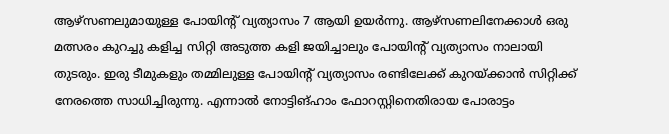ആഴ്‌സണലുമായുള്ള പോയിന്റ് വ്യത്യാസം 7 ആയി ഉയര്‍ന്നു. ആഴ്‌സണലിനേക്കാള്‍ ഒരു മത്സരം കുറച്ചു കളിച്ച സിറ്റി അടുത്ത കളി ജയിച്ചാലും പോയിന്റ് വ്യത്യാസം നാലായി തുടരും. ഇരു ടീമുകളും തമ്മിലുള്ള പോയിന്റ് വ്യത്യാസം രണ്ടിലേക്ക് കുറയ്ക്കാന്‍ സിറ്റിക്ക് നേരത്തെ സാധിച്ചിരുന്നു. എന്നാല്‍ നോട്ടിങ്ഹാം ഫോറസ്റ്റിനെതിരായ പോരാട്ടം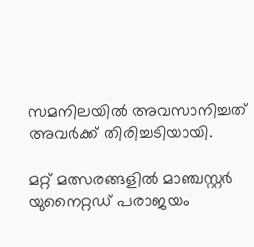സമനിലയില്‍ അവസാനിച്ചത് അവര്‍ക്ക് തിരിച്ചടിയായി.

മറ്റ് മത്സരങ്ങളില്‍ മാഞ്ചസ്റ്റര്‍ യുനൈറ്റഡ് പരാജയം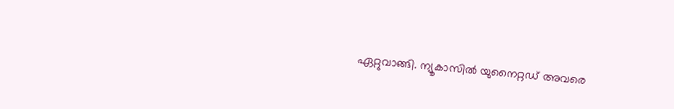ഏറ്റുവാങ്ങി. ന്യൂകാസില്‍ യുനൈറ്റഡ് അവരെ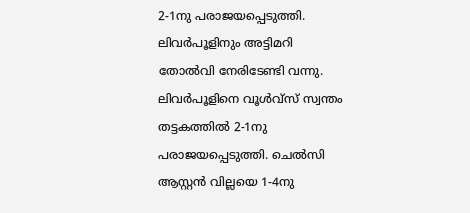2-1നു പരാജയപ്പെടുത്തി. ലിവര്‍പൂളിനും അട്ടിമറി തോല്‍വി നേരിടേണ്ടി വന്നു. ലിവര്‍പൂളിനെ വൂള്‍വ്‌സ് സ്വന്തം തട്ടകത്തില്‍ 2-1നു പരാജയപ്പെടുത്തി. ചെല്‍സി ആസ്റ്റന്‍ വില്ലയെ 1-4നു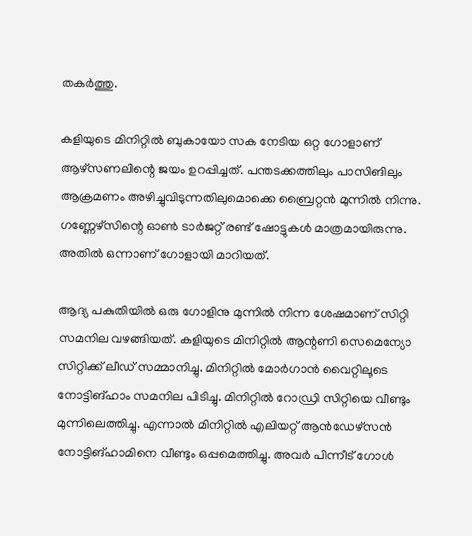തകര്‍ത്തു.

കളിയുടെ മിനിറ്റില്‍ ബുകായോ സക നേടിയ ഒറ്റ ഗോളാണ് ആഴ്‌സണലിന്റെ ജയം ഉറപ്പിച്ചത്. പന്തടക്കത്തിലും പാസിങിലും ആക്രമണം അഴിച്ചുവിടുന്നതിലുമൊക്കെ ബ്രൈറ്റന്‍ മുന്നില്‍ നിന്നു. ഗണ്ണേഴ്‌സിന്റെ ഓണ്‍ ടാര്‍ജറ്റ് രണ്ട് ഷോട്ടുകള്‍ മാത്രമായിരുന്നു. അതില്‍ ഒന്നാണ് ഗോളായി മാറിയത്.

ആദ്യ പകുതിയില്‍ ഒരു ഗോളിനു മുന്നില്‍ നിന്ന ശേഷമാണ് സിറ്റി സമനില വഴങ്ങിയത്. കളിയുടെ മിനിറ്റില്‍ ആന്റണി സെമെന്യോ സിറ്റിക്ക് ലീഡ് സമ്മാനിച്ചു. മിനിറ്റില്‍ മോര്‍ഗാന്‍ വൈറ്റിലൂടെ നോട്ടിങ്ഹാം സമനില പിടിച്ചു. മിനിറ്റില്‍ റോഡ്രി സിറ്റിയെ വീണ്ടും മുന്നിലെത്തിച്ചു. എന്നാല്‍ മിനിറ്റില്‍ എലിയറ്റ് ആന്‍ഡേഴ്‌സന്‍ നോട്ടിങ്ഹാമിനെ വീണ്ടും ഒപ്പമെത്തിച്ചു. അവര്‍ പിന്നീട് ഗോള്‍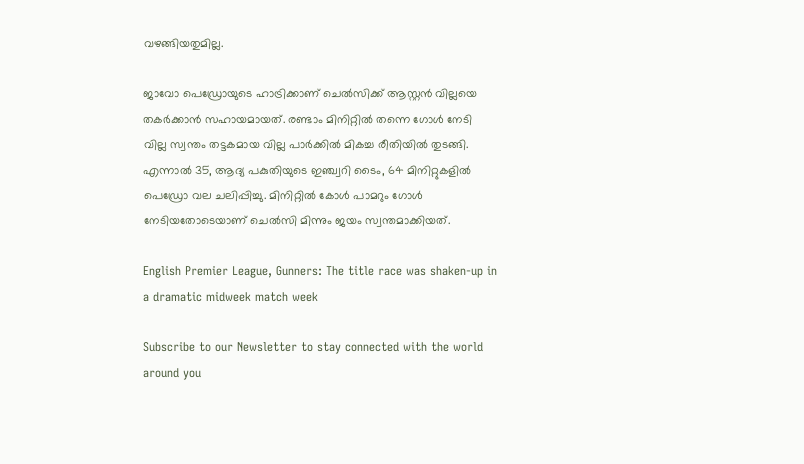വഴങ്ങിയതുമില്ല.

ജാവോ പെഡ്രോയുടെ ഹാട്രിക്കാണ് ചെല്‍സിക്ക് ആസ്റ്റന്‍ വില്ലയെ തകര്‍ക്കാന്‍ സഹായമായത്. രണ്ടാം മിനിറ്റില്‍ തന്നെ ഗോള്‍ നേടി വില്ല സ്വന്തം തട്ടകമായ വില്ല പാര്‍ക്കില്‍ മികച്ച രീതിയില്‍ തുടങ്ങി. എന്നാല്‍ 35, ആദ്യ പകുതിയുടെ ഇഞ്ച്വറി ടൈം, 64 മിനിറ്റുകളില്‍ പെഡ്രോ വല ചലിപ്പിച്ചു. മിനിറ്റില്‍ കോള്‍ പാമറും ഗോള്‍ നേടിയതോടെയാണ് ചെല്‍സി മിന്നും ജയം സ്വന്തമാക്കിയത്.

English Premier League, Gunners: The title race was shaken-up in a dramatic midweek match week

Subscribe to our Newsletter to stay connected with the world around you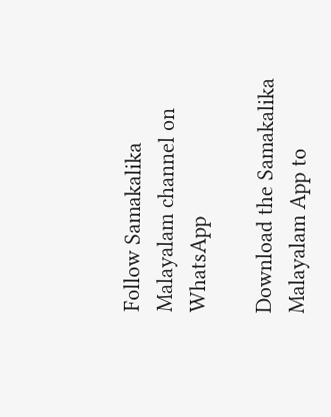Follow Samakalika Malayalam channel on WhatsApp

Download the Samakalika Malayalam App to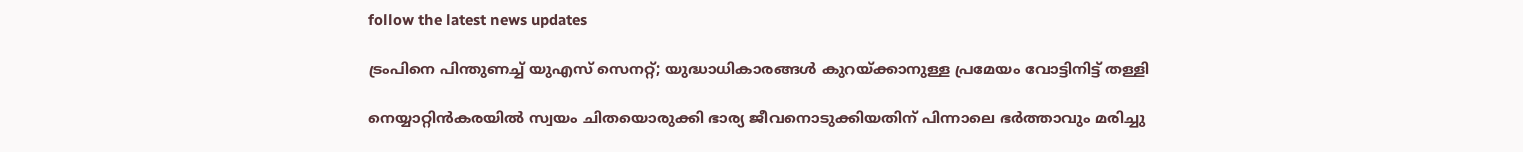follow the latest news updates

ട്രംപിനെ പിന്തുണച്ച് യുഎസ് സെനറ്റ്; യുദ്ധാധികാരങ്ങള്‍ കുറയ്ക്കാനുള്ള പ്രമേയം വോട്ടിനിട്ട് തള്ളി

നെയ്യാറ്റിന്‍കരയില്‍ സ്വയം ചിതയൊരുക്കി ഭാര്യ ജീവനൊടുക്കിയതിന് പിന്നാലെ ഭര്‍ത്താവും മരിച്ചു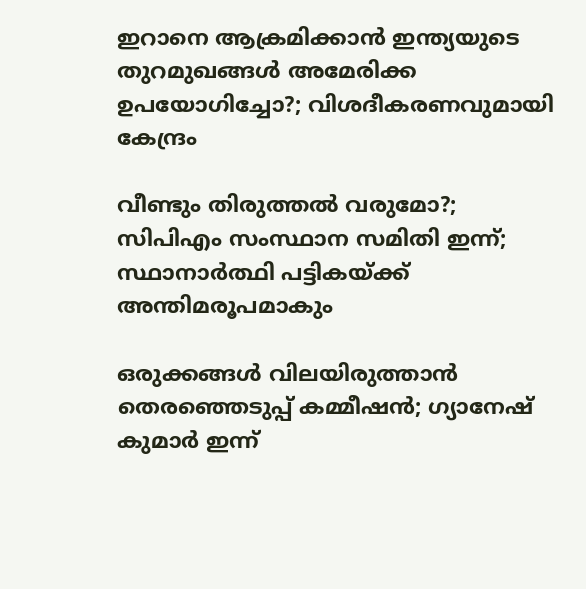ഇറാനെ ആക്രമിക്കാന്‍ ഇന്ത്യയുടെ തുറമുഖങ്ങള്‍ അമേരിക്ക ഉപയോഗിച്ചോ?; വിശദീകരണവുമായി കേന്ദ്രം

വീണ്ടും തിരുത്തല്‍ വരുമോ?; സിപിഎം സംസ്ഥാന സമിതി ഇന്ന്; സ്ഥാനാര്‍ത്ഥി പട്ടികയ്ക്ക് അന്തിമരൂപമാകും

ഒരുക്കങ്ങള്‍ വിലയിരുത്താന്‍ തെരഞ്ഞെടുപ്പ് കമ്മീഷന്‍; ഗ്യാനേഷ് കുമാര്‍ ഇന്ന്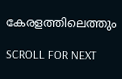കേരളത്തിലെത്തും

SCROLL FOR NEXT